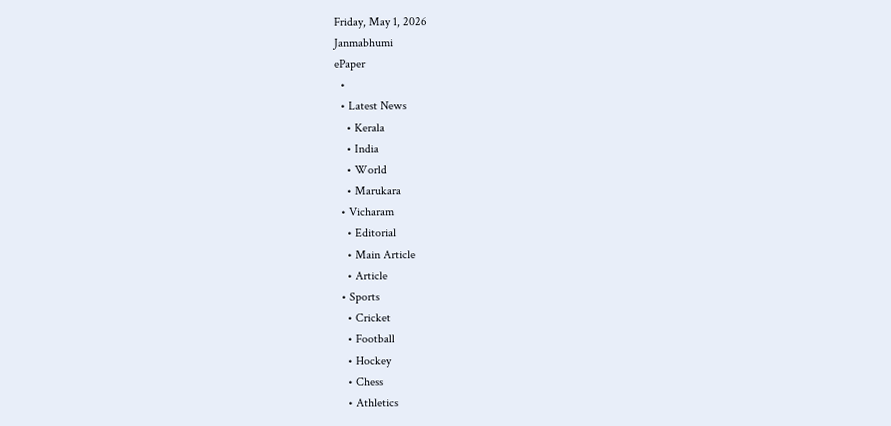Friday, May 1, 2026
Janmabhumi
ePaper
  •
  • Latest News
    • Kerala
    • India
    • World
    • Marukara
  • Vicharam
    • Editorial
    • Main Article
    • Article
  • Sports
    • Cricket
    • Football
    • Hockey
    • Chess
    • Athletics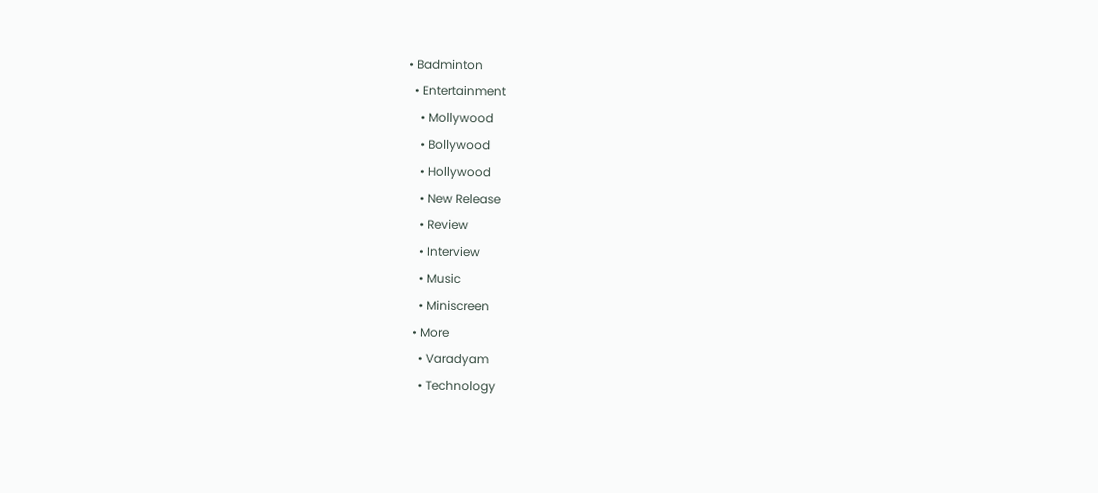• Badminton
  • Entertainment
    • Mollywood
    • Bollywood
    • Hollywood
    • New Release
    • Review
    • Interview
    • Music
    • Miniscreen
  • More
    • Varadyam
    • Technology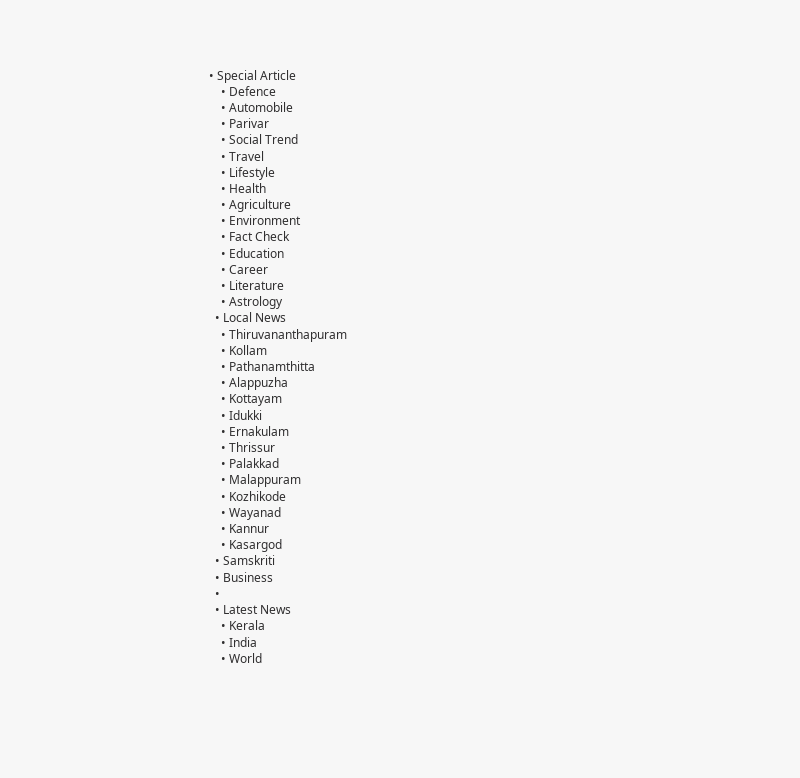• Special Article
    • Defence
    • Automobile
    • Parivar
    • Social Trend
    • Travel
    • Lifestyle
    • Health
    • Agriculture
    • Environment
    • Fact Check
    • Education
    • Career
    • Literature
    • Astrology
  • Local News
    • Thiruvananthapuram
    • Kollam
    • Pathanamthitta
    • Alappuzha
    • Kottayam
    • Idukki
    • Ernakulam
    • Thrissur
    • Palakkad
    • Malappuram
    • Kozhikode
    • Wayanad
    • Kannur
    • Kasargod
  • Samskriti
  • Business
  •
  • Latest News
    • Kerala
    • India
    • World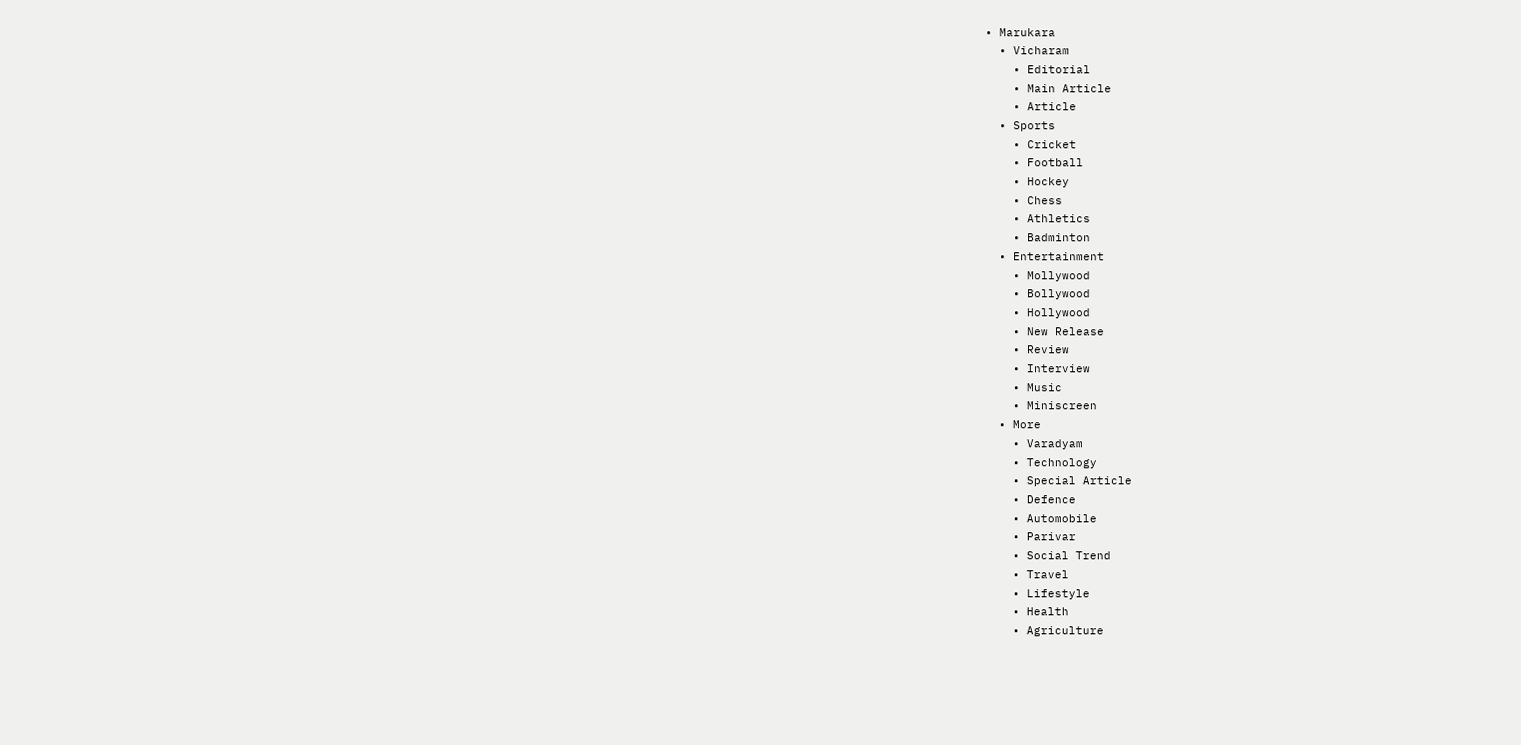• Marukara
  • Vicharam
    • Editorial
    • Main Article
    • Article
  • Sports
    • Cricket
    • Football
    • Hockey
    • Chess
    • Athletics
    • Badminton
  • Entertainment
    • Mollywood
    • Bollywood
    • Hollywood
    • New Release
    • Review
    • Interview
    • Music
    • Miniscreen
  • More
    • Varadyam
    • Technology
    • Special Article
    • Defence
    • Automobile
    • Parivar
    • Social Trend
    • Travel
    • Lifestyle
    • Health
    • Agriculture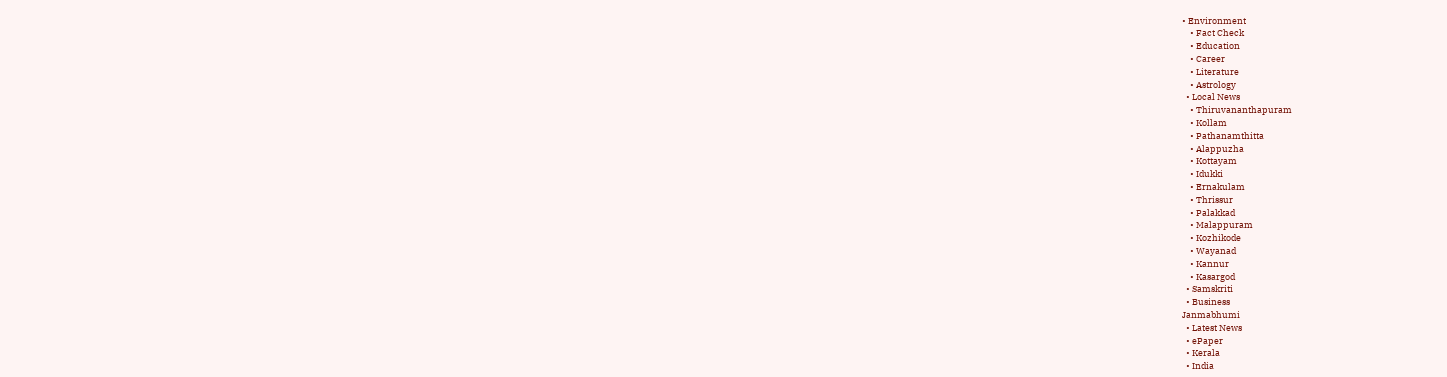• Environment
    • Fact Check
    • Education
    • Career
    • Literature
    • Astrology
  • Local News
    • Thiruvananthapuram
    • Kollam
    • Pathanamthitta
    • Alappuzha
    • Kottayam
    • Idukki
    • Ernakulam
    • Thrissur
    • Palakkad
    • Malappuram
    • Kozhikode
    • Wayanad
    • Kannur
    • Kasargod
  • Samskriti
  • Business
Janmabhumi
  • Latest News
  • ePaper
  • Kerala
  • India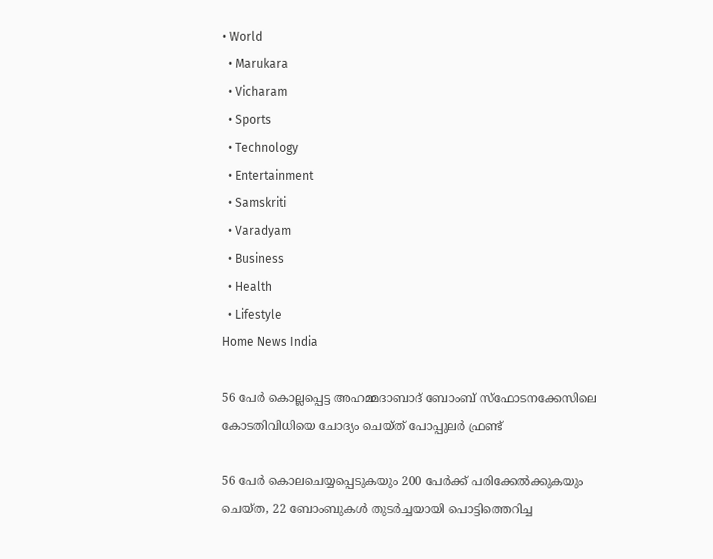• World
  • Marukara
  • Vicharam
  • Sports
  • Technology
  • Entertainment
  • Samskriti
  • Varadyam
  • Business
  • Health
  • Lifestyle
Home News India

56 പേര്‍ കൊല്ലപ്പെട്ട അഹമ്മദാബാദ് ബോംബ് സ്‌ഫോടനക്കേസിലെ കോടതിവിധിയെ ചോദ്യം ചെയ്ത് പോപ്പുലര്‍ ഫ്രണ്ട്

56 പേര്‍ കൊലചെയ്യപ്പെടുകയും 200 പേര്‍ക്ക് പരിക്കേല്‍ക്കുകയും ചെയ്ത, 22 ബോംബുകള്‍ തുടര്‍ച്ചയായി പൊട്ടിത്തെറിച്ച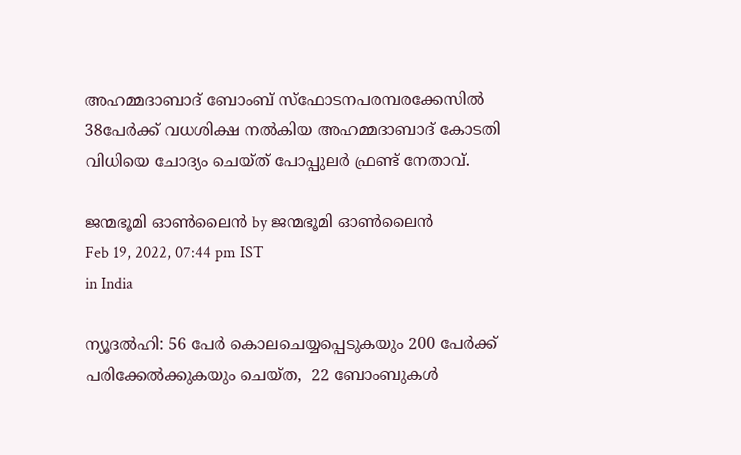അഹമ്മദാബാദ് ബോംബ് സ്‌ഫോടനപരമ്പരക്കേസില്‍ 38പേര്‍ക്ക് വധശിക്ഷ നല്‍കിയ അഹമ്മദാബാദ് കോടതി വിധിയെ ചോദ്യം ചെയ്ത് പോപ്പുലര്‍ ഫ്രണ്ട് നേതാവ്.

ജന്മഭൂമി ഓണ്‍ലൈന്‍ by ജന്മഭൂമി ഓണ്‍ലൈന്‍
Feb 19, 2022, 07:44 pm IST
in India

ന്യൂദല്‍ഹി: 56 പേര്‍ കൊലചെയ്യപ്പെടുകയും 200 പേര്‍ക്ക് പരിക്കേല്‍ക്കുകയും ചെയ്ത,  22 ബോംബുകള്‍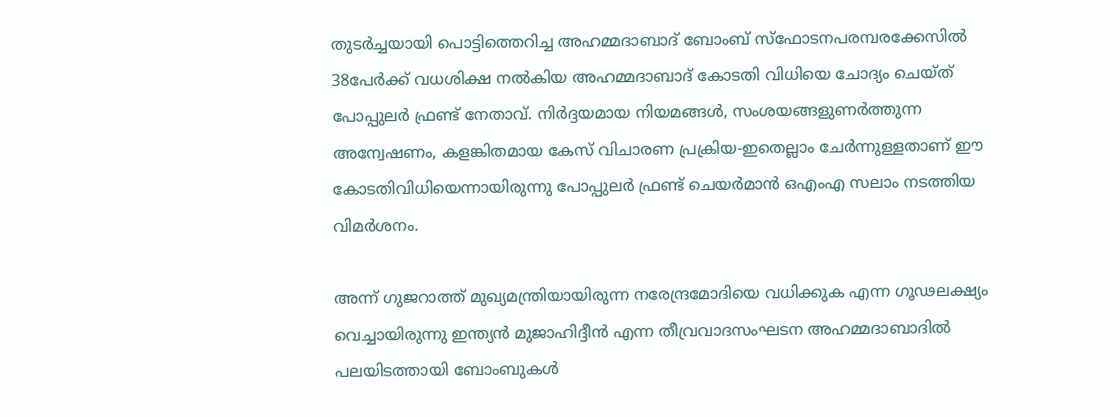തുടര്‍ച്ചയായി പൊട്ടിത്തെറിച്ച അഹമ്മദാബാദ് ബോംബ് സ്‌ഫോടനപരമ്പരക്കേസില്‍ 38പേര്‍ക്ക് വധശിക്ഷ നല്‍കിയ അഹമ്മദാബാദ് കോടതി വിധിയെ ചോദ്യം ചെയ്ത് പോപ്പുലര്‍ ഫ്രണ്ട് നേതാവ്. നിര്‍ദ്ദയമായ നിയമങ്ങള്‍, സംശയങ്ങളുണര്‍ത്തുന്ന അന്വേഷണം, കളങ്കിതമായ കേസ് വിചാരണ പ്രക്രിയ-ഇതെല്ലാം ചേര്‍ന്നുള്ളതാണ് ഈ കോടതിവിധിയെന്നായിരുന്നു പോപ്പുലര്‍ ഫ്രണ്ട് ചെയര്‍മാന്‍ ഒഎംഎ സലാം നടത്തിയ വിമര്‍ശനം.

അന്ന് ഗുജറാത്ത് മുഖ്യമന്ത്രിയായിരുന്ന നരേന്ദ്രമോദിയെ വധിക്കുക എന്ന ഗൂഢലക്ഷ്യം വെച്ചായിരുന്നു ഇന്ത്യന്‍ മുജാഹിദ്ദീന്‍ എന്ന തീവ്രവാദസംഘടന അഹമ്മദാബാദില്‍ പലയിടത്തായി ബോംബുകള്‍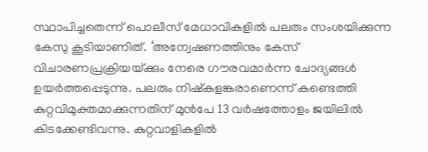സ്ഥാപിച്ചതെന്ന് പൊലീസ് മേധാവികളില്‍ പലരും സംശയിക്കുന്ന കേസു കൂടിയാണിത്. ‘അന്വേഷണത്തിനും കേസ് വിചാരണപ്രക്രിയയ്‌ക്കും നേരെ ഗൗരവമാര്‍ന്ന ചോദ്യങ്ങള്‍ ഉയര്‍ത്തപ്പെടുന്നു. പലരും നിഷ്‌കളങ്കരാണെന്ന് കണ്ടെത്തി കുറ്റവിമുക്തമാക്കുന്നതിന് മുന്‍പേ 13 വര്‍ഷത്തോളം ജയിലില്‍ കിടക്കേണ്ടിവന്നു. കുറ്റവാളികളില്‍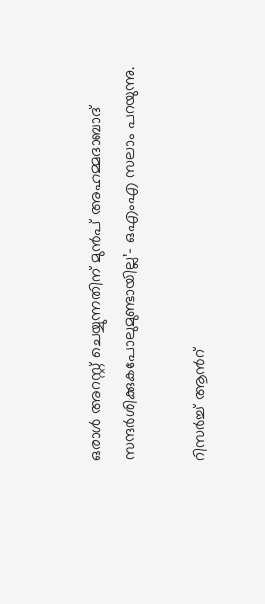ഒരാള്‍ അറസ്റ്റ് ചെയ്യുന്നതിന് മുന്‍പ് അഹമ്മദാബാദ് സന്ദര്‍ശിക്കുകപോലുമുണ്ടായില്ല’- ഒഎംഎ സലാം പറയുന്നു.

റിസര്‍ച്ച് ആന്‍റ്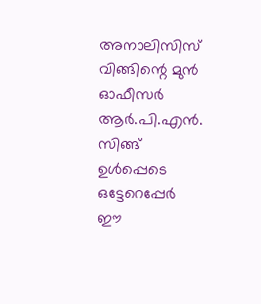അനാലിസിസ് വിങ്ങിന്റെ മുന്‍ ഓഫീസര്‍ ആര്‍.പി.എന്‍. സിങ്ങ് ഉള്‍പ്പെടെ ഒട്ടേറെപ്പേര്‍ ഈ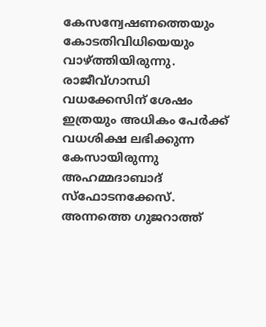കേസന്വേഷണത്തെയും കോടതിവിധിയെയും വാഴ്‌ത്തിയിരുന്നു. രാജീവ്ഗാന്ധി വധക്കേസിന് ശേഷം ഇത്രയും അധികം പേര്‍ക്ക് വധശിക്ഷ ലഭിക്കുന്ന കേസായിരുന്നു അഹമ്മദാബാദ് സ്‌ഫോടനക്കേസ്. അന്നത്തെ ഗുജറാത്ത്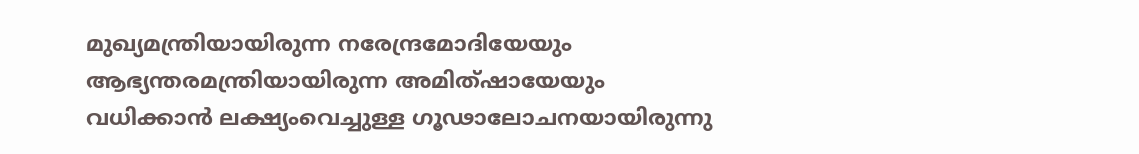മുഖ്യമന്ത്രിയായിരുന്ന നരേന്ദ്രമോദിയേയും ആഭ്യന്തരമന്ത്രിയായിരുന്ന അമിത്ഷായേയും വധിക്കാന്‍ ലക്ഷ്യംവെച്ചുള്ള ഗൂഢാലോചനയായിരുന്നു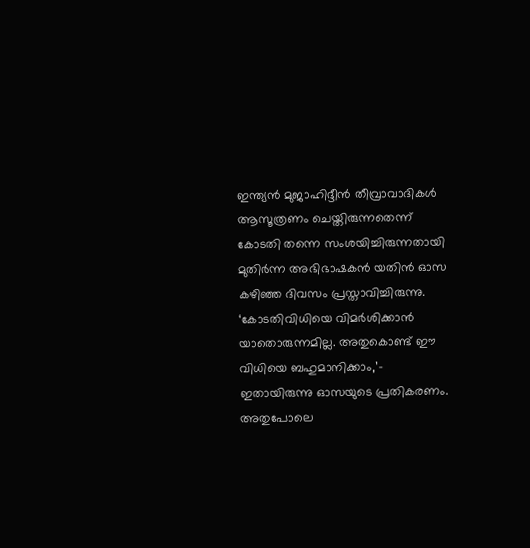ഇന്ത്യന്‍ മുജാഹിദ്ദീന്‍ തീവ്രാവാദികള്‍ ആസൂത്രണം ചെയ്തിരുന്നതെന്ന് കോടതി തന്നെ സംശയിച്ചിരുന്നതായി മുതിര്‍ന്ന അഭിഭാഷകന്‍ യതിന്‍ ഓസ കഴിഞ്ഞ ദിവസം പ്രസ്താവിച്ചിരുന്നു. ‘കോടതിവിധിയെ വിമര്‍ശിക്കാന്‍ യാതൊരുന്നമില്ല. അതുകൊണ്ട് ഈ വിധിയെ ബഹുമാനിക്കാം,’- ഇതായിരുന്നു ഓസയുടെ പ്രതികരണം. അതുപോലെ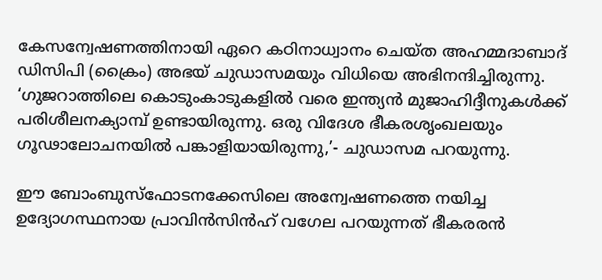കേസന്വേഷണത്തിനായി ഏറെ കഠിനാധ്വാനം ചെയ്ത അഹമ്മദാബാദ് ഡിസിപി (ക്രൈം) അഭയ് ചുഡാസമയും വിധിയെ അഭിനന്ദിച്ചിരുന്നു. ‘ഗുജറാത്തിലെ കൊടുംകാടുകളില്‍ വരെ ഇന്ത്യന്‍ മുജാഹിദ്ദീനുകള്‍ക്ക് പരിശീലനക്യാമ്പ് ഉണ്ടായിരുന്നു. ഒരു വിദേശ ഭീകരശൃംഖലയും ഗൂഢാലോചനയില്‍ പങ്കാളിയായിരുന്നു,’- ചുഡാസമ പറയുന്നു.

ഈ ബോംബുസ്‌ഫോടനക്കേസിലെ അന്വേഷണത്തെ നയിച്ച ഉദ്യോഗസ്ഥനായ പ്രാവിന്‍സിന്‍ഹ് വഗേല പറയുന്നത് ഭീകരരന്‍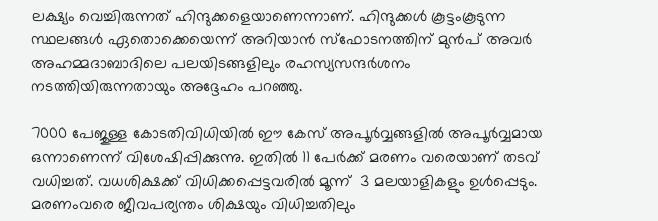ലക്ഷ്യം വെച്ചിരുന്നത് ഹിന്ദുക്കളെയാണെന്നാണ്. ഹിന്ദുക്കള്‍ കൂട്ടംകൂടുന്ന സ്ഥലങ്ങള്‍ ഏതൊക്കെയെന്ന് അറിയാന്‍ സ്‌ഫോടനത്തിന് മുന്‍പ് അവര്‍ അഹമ്മദാബാദിലെ പലയിടങ്ങളിലും രഹസ്യസന്ദര്‍ശനം നടത്തിയിരുന്നതായും അദ്ദേഹം പറഞ്ഞു.

7000 പേജുള്ള കോടതിവിധിയില്‍ ഈ കേസ് അപൂര്‍വ്വങ്ങളില്‍ അപൂര്‍വ്വമായ ഒന്നാണെന്ന് വിശേഷിപ്പിക്കുന്നു. ഇതില്‍ 11 പേര്‍ക്ക് മരണം വരെയാണ് തടവ് വധിച്ചത്. വധശിക്ഷക്ക് വിധിക്കപ്പെട്ടവരില്‍ മൂന്ന്  3 മലയാളികളും ഉള്‍പ്പെടും.   മരണംവരെ ജീവപര്യന്തം ശിക്ഷയും വിധിച്ചതിലും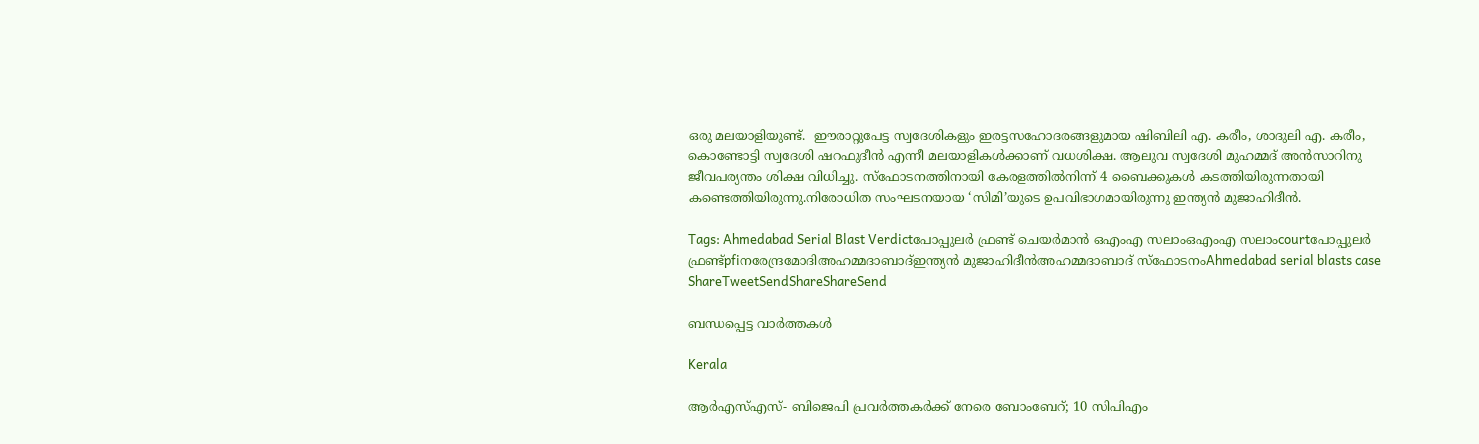ഒരു മലയാളിയുണ്ട്.  ഈരാറ്റുപേട്ട സ്വദേശികളും ഇരട്ടസഹോദരങ്ങളുമായ ഷിബിലി എ. കരീം, ശാദുലി എ. കരീം, കൊണ്ടോട്ടി സ്വദേശി ഷറഫുദീന്‍ എന്നീ മലയാളികള്‍ക്കാണ് വധശിക്ഷ. ആലുവ സ്വദേശി മുഹമ്മദ് അന്‍സാറിനു ജീവപര്യന്തം ശിക്ഷ വിധിച്ചു. സ്‌ഫോടനത്തിനായി കേരളത്തില്‍നിന്ന് 4 ബൈക്കുകള്‍ കടത്തിയിരുന്നതായി കണ്ടെത്തിയിരുന്നു.നിരോധിത സംഘടനയായ ‘സിമി’യുടെ ഉപവിഭാഗമായിരുന്നു ഇന്ത്യന്‍ മുജാഹിദീന്‍.

Tags: Ahmedabad Serial Blast Verdictപോപ്പുലര്‍ ഫ്രണ്ട് ചെയര്‍മാന്‍ ഒഎംഎ സലാംഒഎംഎ സലാംcourtപോപ്പുലര്‍ ഫ്രണ്ട്pfiനരേന്ദ്രമോദിഅഹമ്മദാബാദ്ഇന്ത്യന്‍ മുജാഹിദീന്‍അഹമ്മദാബാദ് സ്‌ഫോടനംAhmedabad serial blasts case
ShareTweetSendShareShareSend

ബന്ധപ്പെട്ട വാര്‍ത്തകള്‍

Kerala

ആർഎസ്എസ്- ബിജെപി പ്രവർത്തകർക്ക് നേരെ ബോംബേറ്; 10 സിപിഎം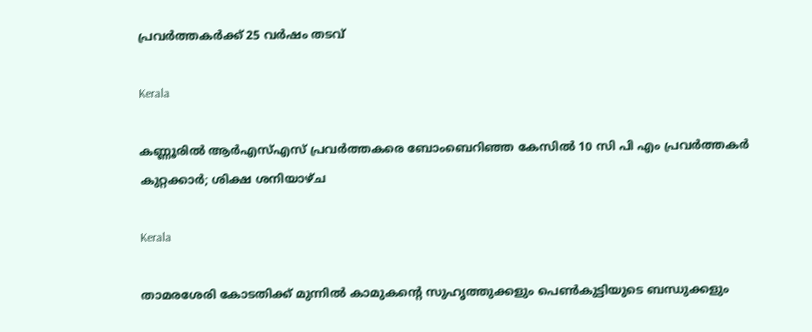പ്രവർത്തകർക്ക് 25 വർഷം തടവ്

Kerala

കണ്ണൂരില്‍ ആര്‍എസ്എസ് പ്രവര്‍ത്തകരെ ബോംബെറിഞ്ഞ കേസില്‍ 10 സി പി എം പ്രവര്‍ത്തകര്‍ കുറ്റക്കാര്‍; ശിക്ഷ ശനിയാഴ്ച

Kerala

താമരശേരി കോടതിക്ക് മുന്നില്‍ കാമുകന്റെ സുഹൃത്തുക്കളും പെണ്‍കുട്ടിയുടെ ബന്ധുക്കളും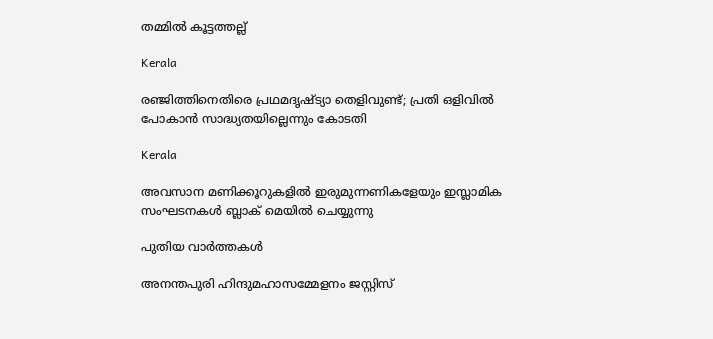തമ്മില്‍ കൂട്ടത്തല്ല്

Kerala

രഞ്ജിത്തിനെതിരെ പ്രഥമദൃഷ്ട്യാ തെളിവുണ്ട്; പ്രതി ഒളിവിൽ പോകാൻ സാദ്ധ്യതയില്ലെന്നും കോടതി

Kerala

അവസാന മണിക്കൂറുകളിൽ ഇരുമുന്നണികളേയും ഇസ്ലാമിക സംഘടനകൾ ബ്ലാക് മെയിൽ ചെയ്യുന്നു

പുതിയ വാര്‍ത്തകള്‍

അനന്തപുരി ഹിന്ദുമഹാസമ്മേളനം ജസ്റ്റിസ്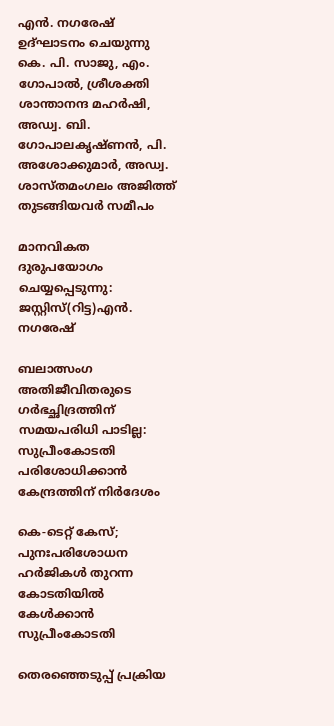എന്‍. നഗരേഷ് ഉദ്ഘാടനം ചെയുന്നു കെ. പി. സാജു, എം. ഗോപാല്‍, ശ്രീശക്തി ശാന്താനന്ദ മഹര്‍ഷി, അഡ്വ. ബി. ഗോപാലകൃഷ്ണന്‍, പി. അശോക്കുമാര്‍, അഡ്വ. ശാസ്തമംഗലം അജിത്ത് തുടങ്ങിയവര്‍ സമീപം

മാനവികത ദുരുപയോഗം ചെയ്യപ്പെടുന്നു: ജസ്റ്റിസ്(റിട്ട)എന്‍. നഗരേഷ്

ബലാത്സംഗ അതിജീവിതരുടെ ഗര്‍ഭച്ഛിദ്രത്തിന് സമയപരിധി പാടില്ല: സുപ്രീംകോടതി പരിശോധിക്കാന്‍ കേന്ദ്രത്തിന് നിര്‍ദേശം

കെ-ടെറ്റ് കേസ്; പുനഃപരിശോധന ഹര്‍ജികള്‍ തുറന്ന കോടതിയില്‍ കേള്‍ക്കാന്‍ സുപ്രീംകോടതി

തെരഞ്ഞെടുപ്പ് പ്രക്രിയ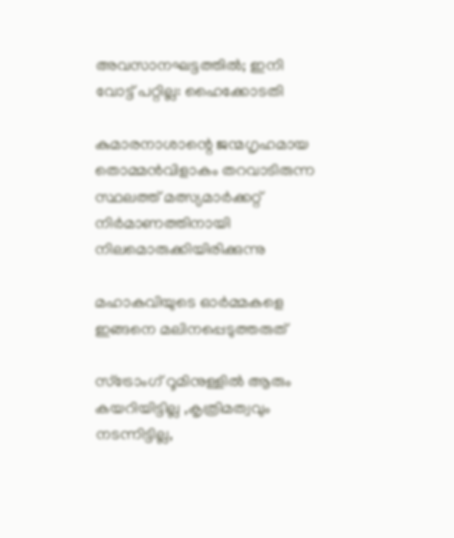അവസാനഘട്ടത്തില്‍; ഇനി വോട്ട് പറ്റില്ല: ഹൈക്കോടതി

കുമാരനാശാന്റെ ജന്മഗൃഹമായ തൊമ്മന്‍വിളാകം തറവാടിരുന്ന സ്ഥലത്ത് മത്സ്യമാര്‍ക്കറ്റ് നിര്‍മാണത്തിനായി നിലമൊരുക്കിയിരിക്കുന്നു

മഹാകവിയുടെ ഓര്‍മ്മകളെ ഇങ്ങനെ മലിനപ്പെടുത്തരുത്

സ്ട്രോംഗ് റൂമിനുള്ളിൽ ആരും കയറിയിട്ടില്ല ,കൃത്രിമത്വവും നടന്നിട്ടില്ല,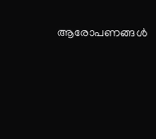ആരോപണങ്ങൾ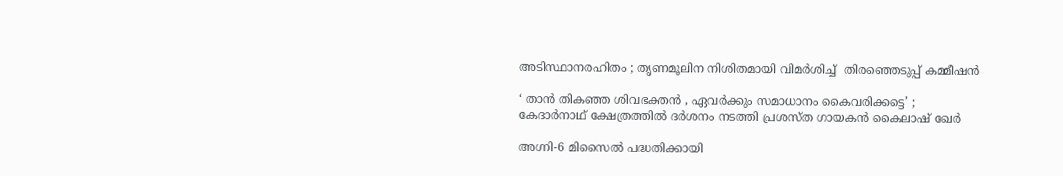അടിസ്ഥാനരഹിതം ; തൃണമൂലിന നിശിതമായി വിമർശിച്ച്  തിരഞ്ഞെടുപ്പ് കമ്മീഷൻ

‘ താൻ തികഞ്ഞ ശിവഭക്തൻ , ഏവർക്കും സമാധാനം കൈവരിക്കട്ടെ’ ; കേദാർനാഥ് ക്ഷേത്രത്തിൽ ദർശനം നടത്തി പ്രശസ്‌ത ഗായകൻ കൈലാഷ് ഖേർ

അഗ്നി-6 മിസൈൽ പദ്ധതിക്കായി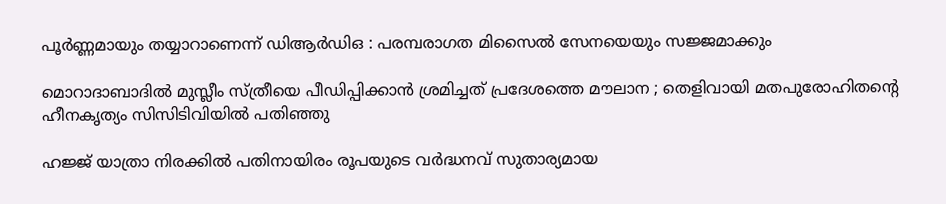പൂർണ്ണമായും തയ്യാറാണെന്ന് ഡിആർഡിഒ : പരമ്പരാഗത മിസൈൽ സേനയെയും സജ്ജമാക്കും

മൊറാദാബാദിൽ മുസ്ലീം സ്ത്രീയെ പീഡിപ്പിക്കാൻ ശ്രമിച്ചത് പ്രദേശത്തെ മൗലാന ; തെളിവായി മതപുരോഹിതന്റെ ഹീനകൃത്യം സിസിടിവിയിൽ പതിഞ്ഞു

ഹജ്ജ് യാത്രാ നിരക്കിൽ പതിനായിരം രൂപയുടെ വർദ്ധനവ് സുതാര്യമായ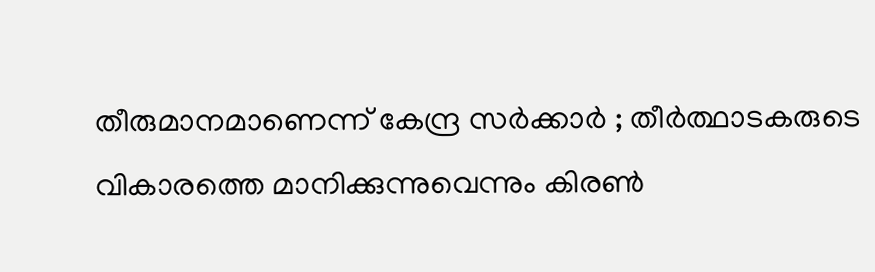തീരുമാനമാണെന്ന് കേന്ദ്ര സർക്കാർ ; തീർത്ഥാടകരുടെ വികാരത്തെ മാനിക്കുന്നുവെന്നും കിരൺ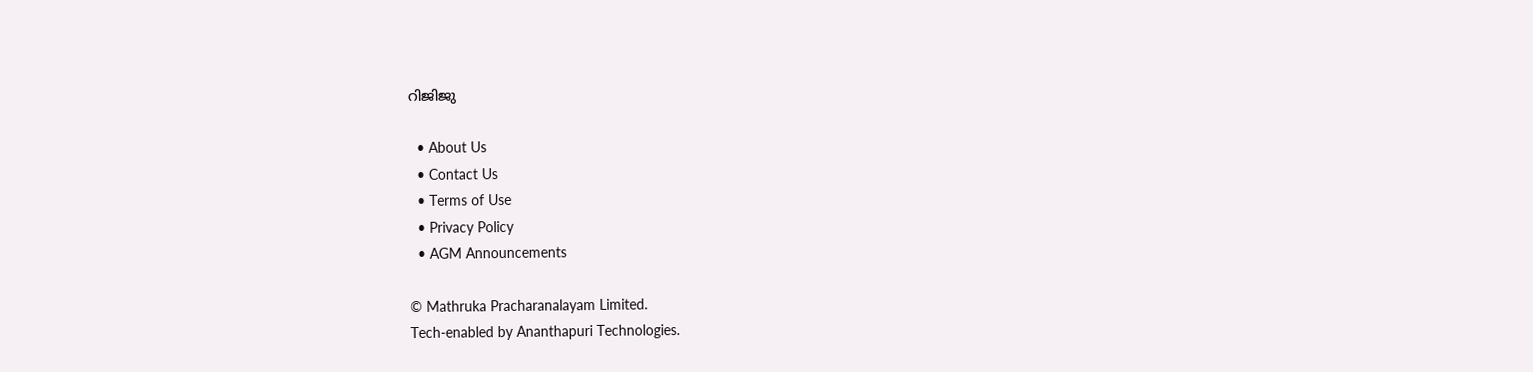റിജിജു

  • About Us
  • Contact Us
  • Terms of Use
  • Privacy Policy
  • AGM Announcements

© Mathruka Pracharanalayam Limited.
Tech-enabled by Ananthapuri Technologies.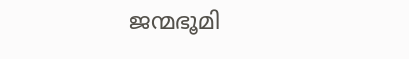ജന്മഭൂമി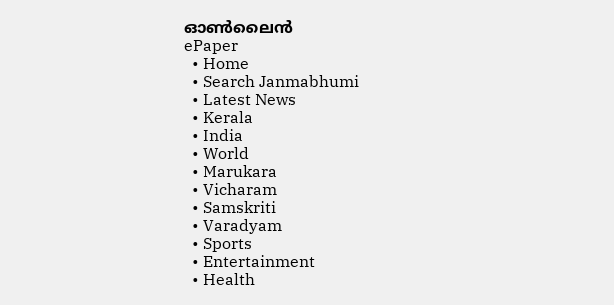ഓണ്‍ലൈന്‍
ePaper
  • Home
  • Search Janmabhumi
  • Latest News
  • Kerala
  • India
  • World
  • Marukara
  • Vicharam
  • Samskriti
  • Varadyam
  • Sports
  • Entertainment
  • Health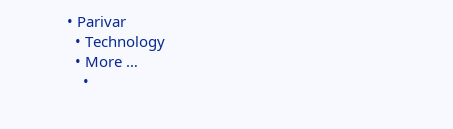• Parivar
  • Technology
  • More …
    •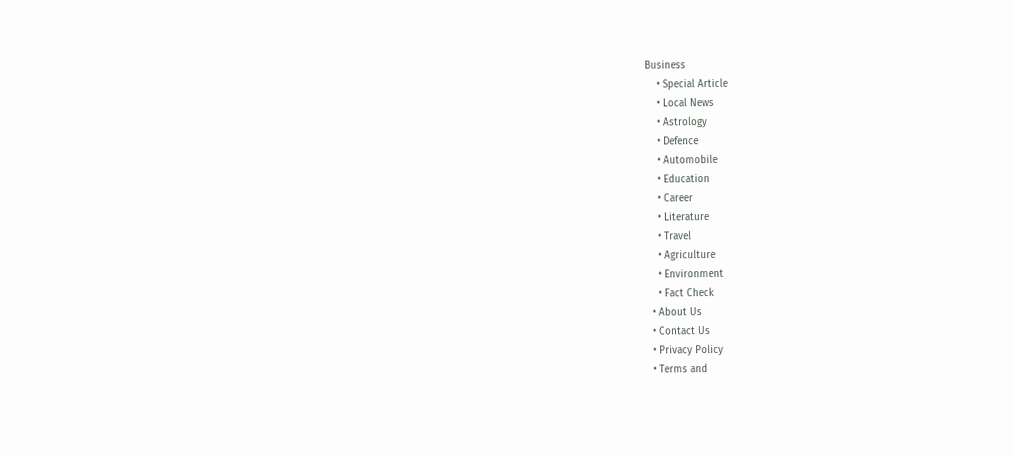Business
    • Special Article
    • Local News
    • Astrology
    • Defence
    • Automobile
    • Education
    • Career
    • Literature
    • Travel
    • Agriculture
    • Environment
    • Fact Check
  • About Us
  • Contact Us
  • Privacy Policy
  • Terms and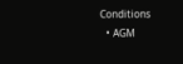Conditions
  • AGM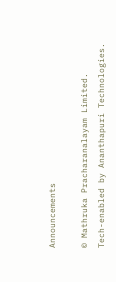Announcements

© Mathruka Pracharanalayam Limited.
Tech-enabled by Ananthapuri Technologies.